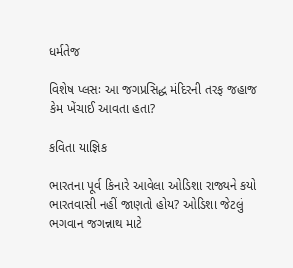ધર્મતેજ

વિશેષ પ્લસઃ આ જગપ્રસિદ્ધ મંદિરની તરફ જહાજ કેમ ખેંચાઈ આવતા હતા?

કવિતા યાજ્ઞિક

ભારતના પૂર્વ કિનારે આવેલા ઓડિશા રાજ્યને કયો ભારતવાસી નહીં જાણતો હોય? ઓડિશા જેટલું ભગવાન જગન્નાથ માટે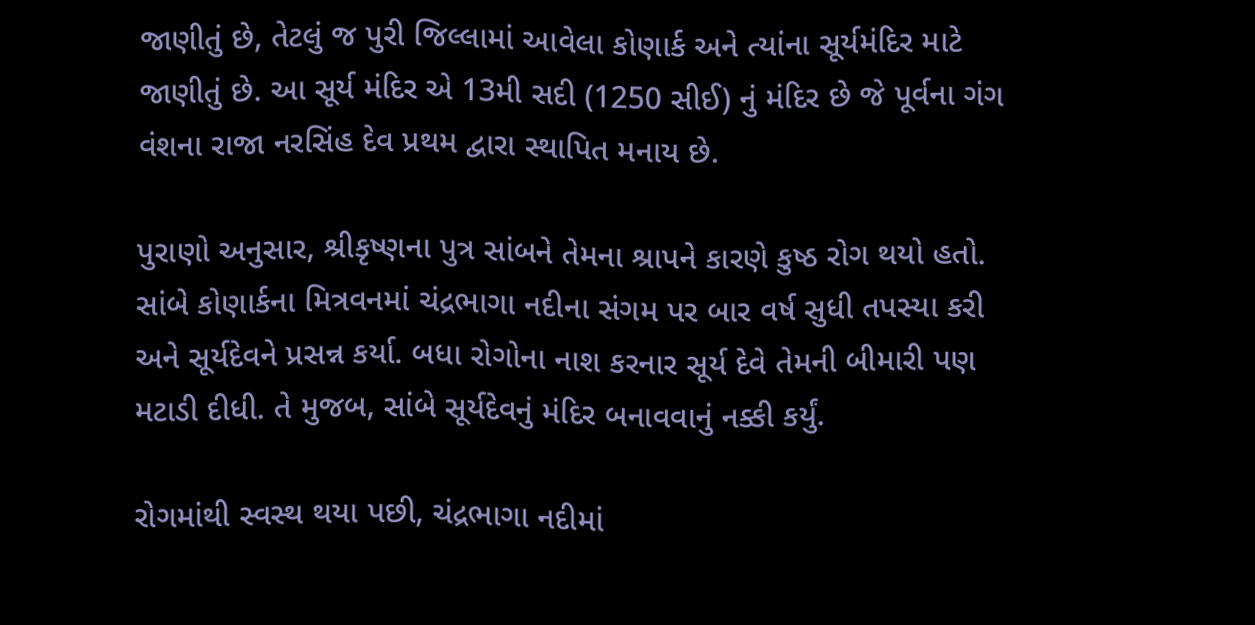જાણીતું છે, તેટલું જ પુરી જિલ્લામાં આવેલા કોણાર્ક અને ત્યાંના સૂર્યમંદિર માટે જાણીતું છે. આ સૂર્ય મંદિર એ 13મી સદી (1250 સીઈ) નું મંદિર છે જે પૂર્વના ગંગ વંશના રાજા નરસિંહ દેવ પ્રથમ દ્વારા સ્થાપિત મનાય છે.

પુરાણો અનુસાર, શ્રીકૃષ્ણના પુત્ર સાંબને તેમના શ્રાપને કારણે કુષ્ઠ રોગ થયો હતો. સાંબે કોણાર્કના મિત્રવનમાં ચંદ્રભાગા નદીના સંગમ પર બાર વર્ષ સુધી તપસ્યા કરી અને સૂર્યદેવને પ્રસન્ન કર્યા. બધા રોગોના નાશ કરનાર સૂર્ય દેવે તેમની બીમારી પણ મટાડી દીધી. તે મુજબ, સાંબે સૂર્યદેવનું મંદિર બનાવવાનું નક્કી કર્યું.

રોગમાંથી સ્વસ્થ થયા પછી, ચંદ્રભાગા નદીમાં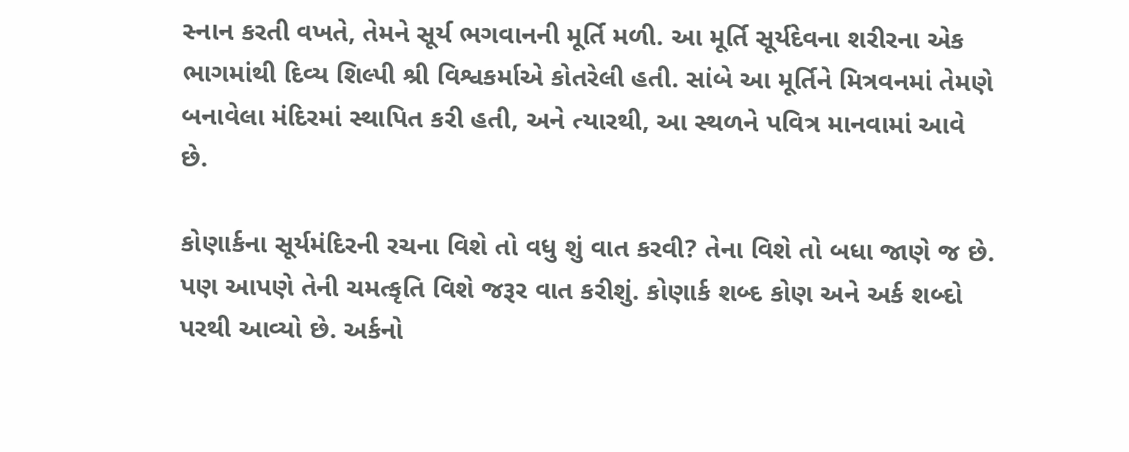સ્નાન કરતી વખતે, તેમને સૂર્ય ભગવાનની મૂર્તિ મળી. આ મૂર્તિ સૂર્યદેવના શરીરના એક ભાગમાંથી દિવ્ય શિલ્પી શ્રી વિશ્વકર્માએ કોતરેલી હતી. સાંબે આ મૂર્તિને મિત્રવનમાં તેમણે બનાવેલા મંદિરમાં સ્થાપિત કરી હતી, અને ત્યારથી, આ સ્થળને પવિત્ર માનવામાં આવે છે.

કોણાર્કના સૂર્યમંદિરની રચના વિશે તો વધુ શું વાત કરવી? તેના વિશે તો બધા જાણે જ છે. પણ આપણે તેની ચમત્કૃતિ વિશે જરૂર વાત કરીશું. કોણાર્ક શબ્દ કોણ અને અર્ક શબ્દો પરથી આવ્યો છે. અર્કનો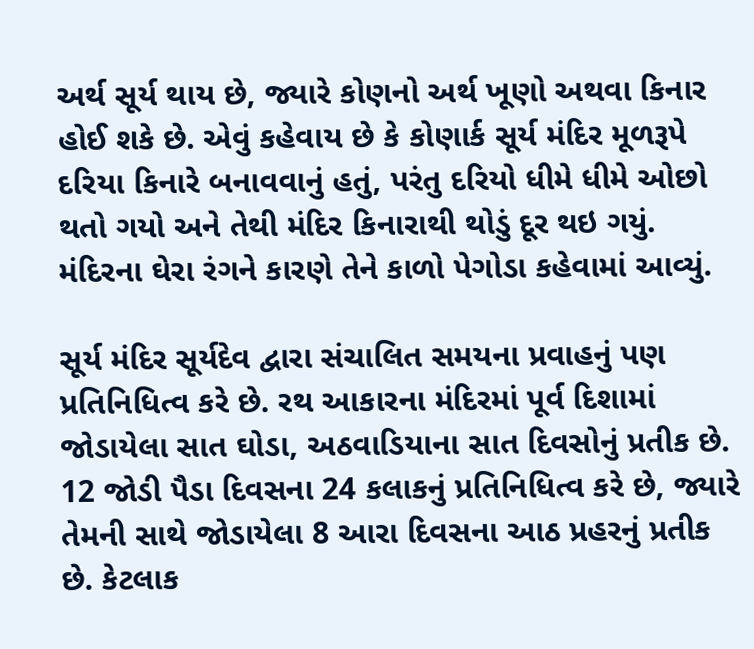અર્થ સૂર્ય થાય છે, જ્યારે કોણનો અર્થ ખૂણો અથવા કિનાર હોઈ શકે છે. એવું કહેવાય છે કે કોણાર્ક સૂર્ય મંદિર મૂળરૂપે દરિયા કિનારે બનાવવાનું હતું, પરંતુ દરિયો ધીમે ધીમે ઓછો થતો ગયો અને તેથી મંદિર કિનારાથી થોડું દૂર થઇ ગયું. મંદિરના ઘેરા રંગને કારણે તેને કાળો પેગોડા કહેવામાં આવ્યું.

સૂર્ય મંદિર સૂર્યદેવ દ્વારા સંચાલિત સમયના પ્રવાહનું પણ પ્રતિનિધિત્વ કરે છે. રથ આકારના મંદિરમાં પૂર્વ દિશામાં જોડાયેલા સાત ઘોડા, અઠવાડિયાના સાત દિવસોનું પ્રતીક છે. 12 જોડી પૈડા દિવસના 24 કલાકનું પ્રતિનિધિત્વ કરે છે, જ્યારે તેમની સાથે જોડાયેલા 8 આરા દિવસના આઠ પ્રહરનું પ્રતીક છે. કેટલાક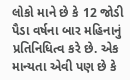લોકો માને છે કે 12 જોડી પૈડા વર્ષના બાર મહિનાનું પ્રતિનિધિત્વ કરે છે. એક માન્યતા એવી પણ છે કે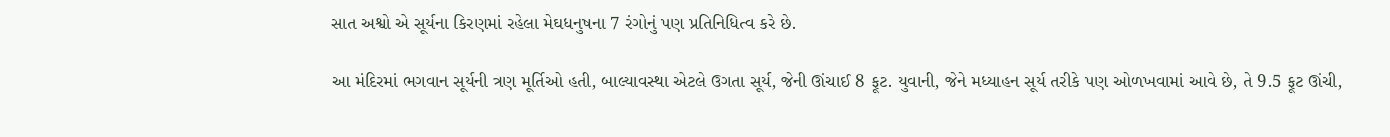સાત અશ્વો એ સૂર્યના કિરણમાં રહેલા મેઘધનુષના 7 રંગોનું પણ પ્રતિનિધિત્વ કરે છે.

આ મંદિરમાં ભગવાન સૂર્યની ત્રણ મૂર્તિઓ હતી, બાલ્યાવસ્થા એટલે ઉગતા સૂર્ય, જેની ઊંચાઈ 8 ફૂટ. યુવાની, જેને મધ્યાહન સૂર્ય તરીકે પણ ઓળખવામાં આવે છે, તે 9.5 ફૂટ ઊંચી,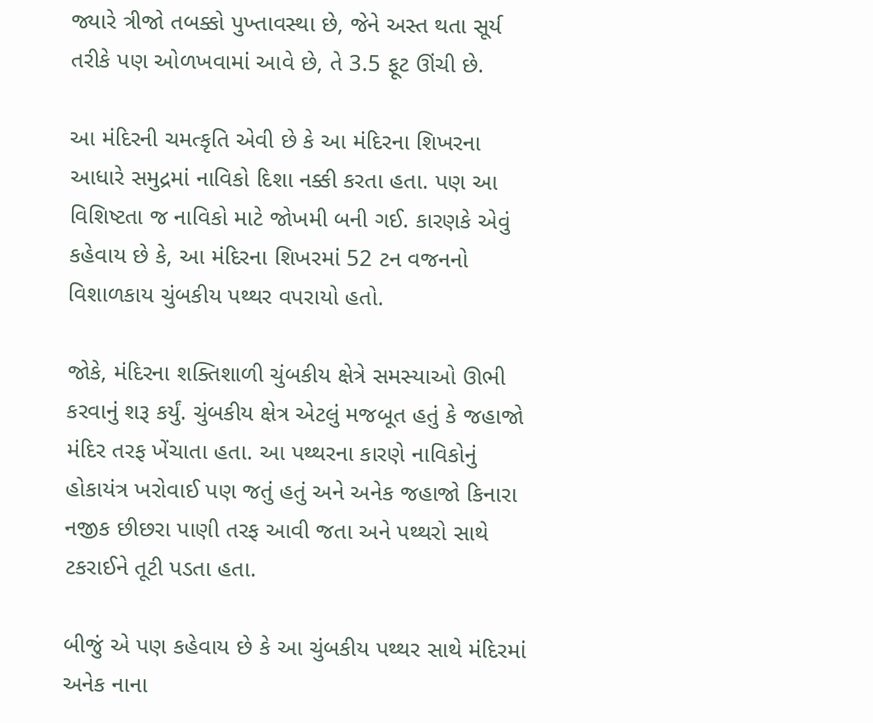જ્યારે ત્રીજો તબક્કો પુખ્તાવસ્થા છે, જેને અસ્ત થતા સૂર્ય તરીકે પણ ઓળખવામાં આવે છે, તે 3.5 ફૂટ ઊંચી છે.

આ મંદિરની ચમત્કૃતિ એવી છે કે આ મંદિરના શિખરના આધારે સમુદ્રમાં નાવિકો દિશા નક્કી કરતા હતા. પણ આ વિશિષ્ટતા જ નાવિકો માટે જોખમી બની ગઈ. કારણકે એવું કહેવાય છે કે, આ મંદિરના શિખરમાં 52 ટન વજનનો વિશાળકાય ચુંબકીય પથ્થર વપરાયો હતો.

જોકે, મંદિરના શક્તિશાળી ચુંબકીય ક્ષેત્રે સમસ્યાઓ ઊભી કરવાનું શરૂ કર્યું. ચુંબકીય ક્ષેત્ર એટલું મજબૂત હતું કે જહાજો મંદિર તરફ ખેંચાતા હતા. આ પથ્થરના કારણે નાવિકોનું હોકાયંત્ર ખરોવાઈ પણ જતું હતું અને અનેક જહાજો કિનારા નજીક છીછરા પાણી તરફ આવી જતા અને પથ્થરો સાથે ટકરાઈને તૂટી પડતા હતા.

બીજું એ પણ કહેવાય છે કે આ ચુંબકીય પથ્થર સાથે મંદિરમાં અનેક નાના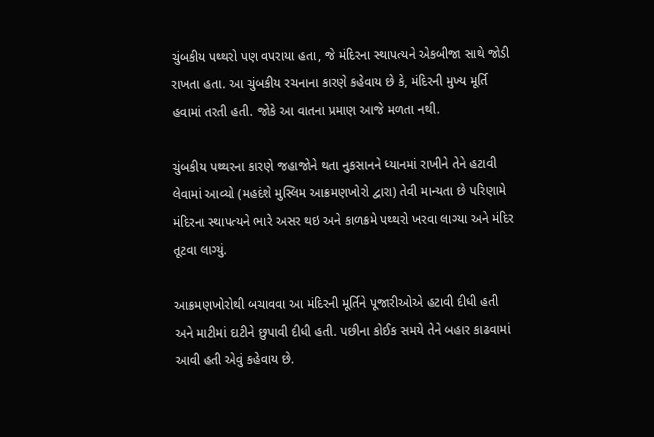ચુંબકીય પથ્થરો પણ વપરાયા હતા, જે મંદિરના સ્થાપત્યને એકબીજા સાથે જોડી રાખતા હતા. આ ચુંબકીય રચનાના કારણે કહેવાય છે કે, મંદિરની મુખ્ય મૂર્તિ હવામાં તરતી હતી. જોકે આ વાતના પ્રમાણ આજે મળતા નથી.

ચુંબકીય પથ્થરના કારણે જહાજોને થતા નુકસાનને ધ્યાનમાં રાખીને તેને હટાવી લેવામાં આવ્યો (મહદંશે મુસ્લિમ આક્રમણખોરો દ્વારા) તેવી માન્યતા છે પરિણામે મંદિરના સ્થાપત્યને ભારે અસર થઇ અને કાળક્રમે પથ્થરો ખરવા લાગ્યા અને મંદિર તૂટવા લાગ્યું.

આક્રમણખોરોથી બચાવવા આ મંદિરની મૂર્તિને પૂજારીઓએ હટાવી દીધી હતી અને માટીમાં દાટીને છુપાવી દીધી હતી. પછીના કોઈક સમયે તેને બહાર કાઢવામાં આવી હતી એવું કહેવાય છે.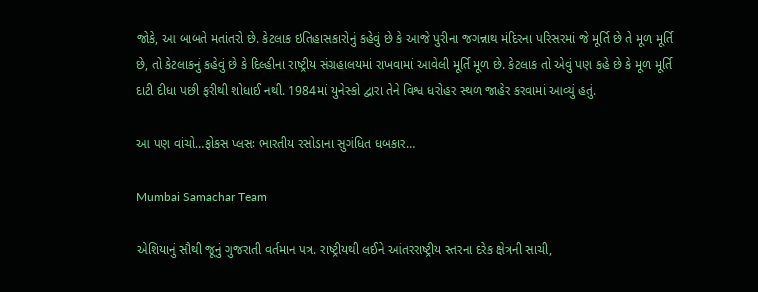જોકે, આ બાબતે મતાંતરો છે. કેટલાક ઇતિહાસકારોનું કહેવું છે કે આજે પુરીના જગન્નાથ મંદિરના પરિસરમાં જે મૂર્તિ છે તે મૂળ મૂર્તિ છે, તો કેટલાકનું કહેવું છે કે દિલ્હીના રાષ્ટ્રીય સંગ્રહાલયમાં રાખવામાં આવેલી મૂર્તિ મૂળ છે. કેટલાક તો એવું પણ કહે છે કે મૂળ મૂર્તિ દાટી દીધા પછી ફરીથી શોધાઈ નથી. 1984માં યુનેસ્કો દ્વારા તેને વિશ્વ ધરોહર સ્થળ જાહેર કરવામાં આવ્યું હતું.

આ પણ વાંચો…ફોકસ પ્લસઃ ભારતીય રસોડાના સુગંધિત ધબકાર…

Mumbai Samachar Team

એશિયાનું સૌથી જૂનું ગુજરાતી વર્તમાન પત્ર. રાષ્ટ્રીયથી લઈને આંતરરાષ્ટ્રીય સ્તરના દરેક ક્ષેત્રની સાચી,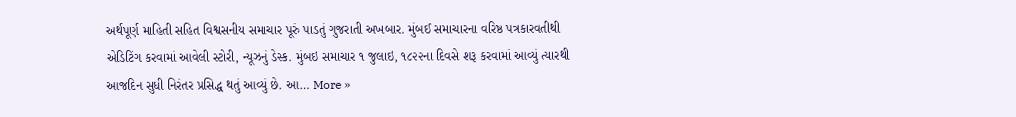અર્થપૂર્ણ માહિતી સહિત વિશ્વસનીય સમાચાર પૂરું પાડતું ગુજરાતી અખબાર. મુંબઈ સમાચારના વરિષ્ઠ પત્રકારવતીથી એડિટિંગ કરવામાં આવેલી સ્ટોરી, ન્યૂઝનું ડેસ્ક. મુંબઇ સમાચાર ૧ જુલાઇ, ૧૮૨૨ના દિવસે શરૂ કરવામાં આવ્યું ત્યારથી આજદિન સુધી નિરંતર પ્રસિદ્ધ થતું આવ્યું છે. આ… More »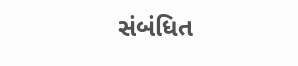સંબંધિત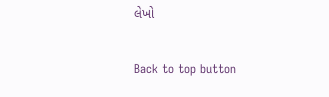લેખો

Back to top button